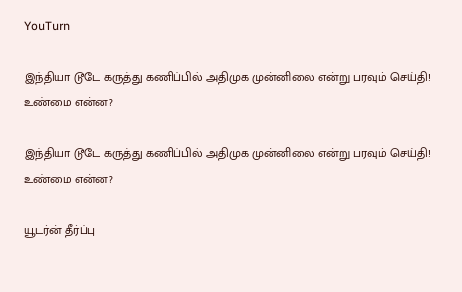YouTurn

இந்தியா டூடே கருத்து கணிப்பில் அதிமுக முன்னிலை என்று பரவும் செய்தி! உண்மை என்ன?

இந்தியா டூடே கருத்து கணிப்பில் அதிமுக முன்னிலை என்று பரவும் செய்தி! உண்மை என்ன?

யூடர்ன் தீர்ப்பு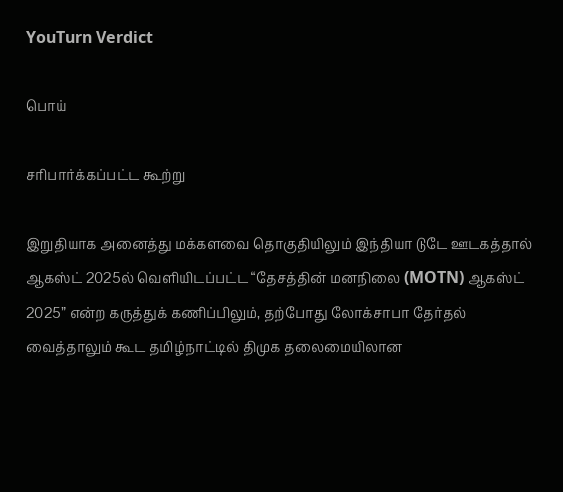YouTurn Verdict

பொய்

சரிபார்க்கப்பட்ட கூற்று

இறுதியாக அனைத்து மக்களவை தொகுதியிலும் இந்தியா டுடே ஊடகத்தால் ஆகஸ்ட் 2025ல் வெளியிடப்பட்ட “தேசத்தின் மனநிலை (MOTN) ஆகஸ்ட் 2025” என்ற கருத்துக் கணிப்பிலும், தற்போது லோக்சாபா தேர்தல் வைத்தாலும் கூட தமிழ்நாட்டில் திமுக தலைமையிலான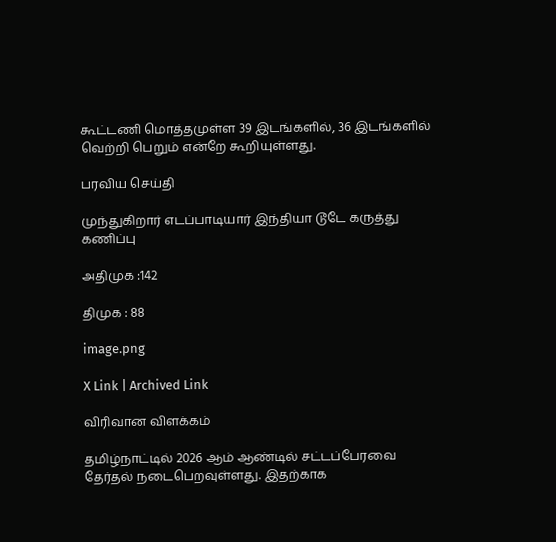கூட்டணி மொத்தமுள்ள 39 இடங்களில், 36 இடங்களில் வெற்றி பெறும் என்றே கூறியுள்ளது.

பரவிய செய்தி

முந்துகிறார் எடப்பாடியார் இந்தியா டூடே கருத்து கணிப்பு

அதிமுக :142

திமுக : 88

image.png

X Link | Archived Link

விரிவான விளக்கம்

தமிழ்நாட்டில் 2026 ஆம் ஆண்டில் சட்டப்பேரவை தேர்தல் நடைபெறவுள்ளது. இதற்காக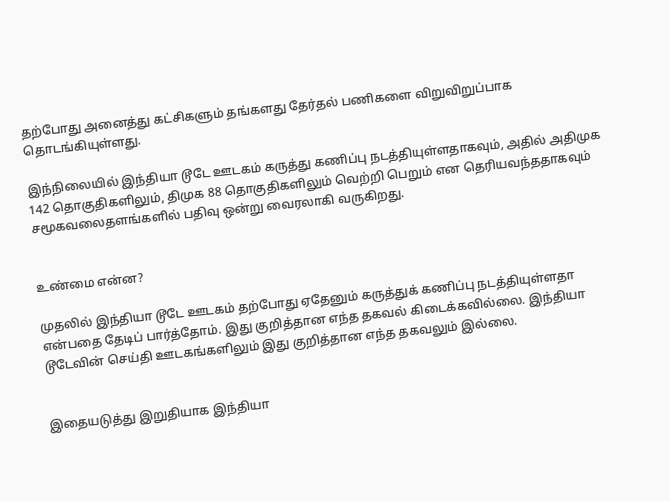தற்போது அனைத்து கட்சிகளும் தங்களது தேர்தல் பணிகளை விறுவிறுப்பாக தொடங்கியுள்ளது.

இந்நிலையில் இந்தியா டூடே ஊடகம் கருத்து கணிப்பு நடத்தியுள்ளதாகவும், அதில் அதிமுக 142 தொகுதிகளிலும், திமுக 88 தொகுதிகளிலும் வெற்றி பெறும் என தெரியவந்ததாகவும் சமூகவலைதளங்களில் பதிவு ஒன்று வைரலாகி வருகிறது.


உண்மை என்ன?

முதலில் இந்தியா டூடே ஊடகம் தற்போது ஏதேனும் கருத்துக் கணிப்பு நடத்தியுள்ளதா என்பதை தேடிப் பார்த்தோம். இது குறித்தான எந்த தகவல் கிடைக்கவில்லை. இந்தியா டூடேவின் செய்தி ஊடகங்களிலும் இது குறித்தான எந்த தகவலும் இல்லை.


இதையடுத்து இறுதியாக இந்தியா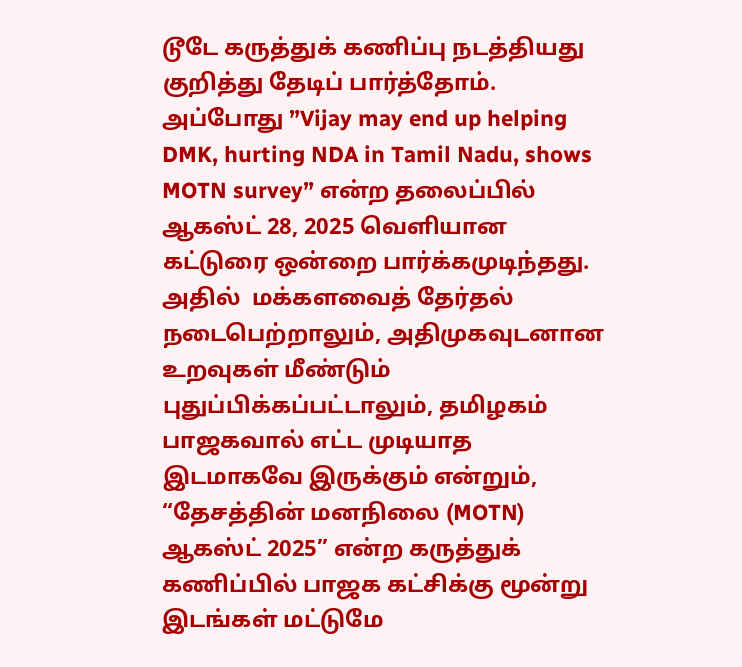டூடே கருத்துக் கணிப்பு நடத்தியது குறித்து தேடிப் பார்த்தோம். அப்போது ”Vijay may end up helping DMK, hurting NDA in Tamil Nadu, shows MOTN survey” என்ற தலைப்பில் ஆகஸ்ட் 28, 2025 வெளியான கட்டுரை ஒன்றை பார்க்கமுடிந்தது. அதில்  மக்களவைத் தேர்தல் நடைபெற்றாலும், அதிமுகவுடனான உறவுகள் மீண்டும் புதுப்பிக்கப்பட்டாலும், தமிழகம் பாஜகவால் எட்ட முடியாத இடமாகவே இருக்கும் என்றும், “தேசத்தின் மனநிலை (MOTN) ஆகஸ்ட் 2025” என்ற கருத்துக் கணிப்பில் பாஜக கட்சிக்கு மூன்று இடங்கள் மட்டுமே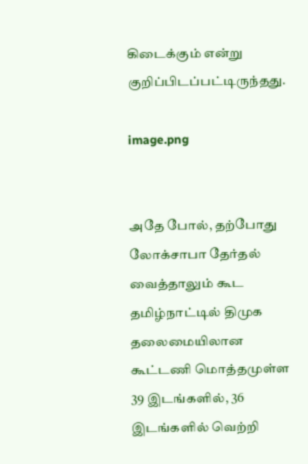கிடைக்கும் என்று குறிப்பிடப்பட்டிருந்தது.

image.png


அதே போல், தற்போது லோக்சாபா தேர்தல் வைத்தாலும் கூட தமிழ்நாட்டில் திமுக தலைமையிலான கூட்டணி மொத்தமுள்ள 39 இடங்களில், 36 இடங்களில் வெற்றி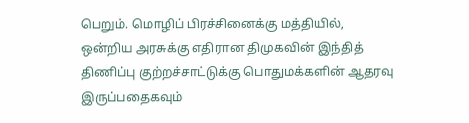பெறும். மொழிப் பிரச்சினைக்கு மத்தியில், ஒன்றிய அரசுக்கு எதிரான திமுகவின் இந்தித் திணிப்பு குற்றச்சாட்டுக்கு பொதுமக்களின் ஆதரவு இருப்பதைகவும்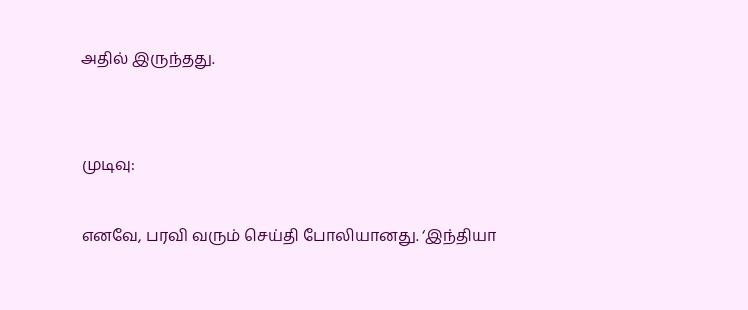அதில் இருந்தது.


முடிவு:

எனவே, பரவி வரும் செய்தி போலியானது. ‘இந்தியா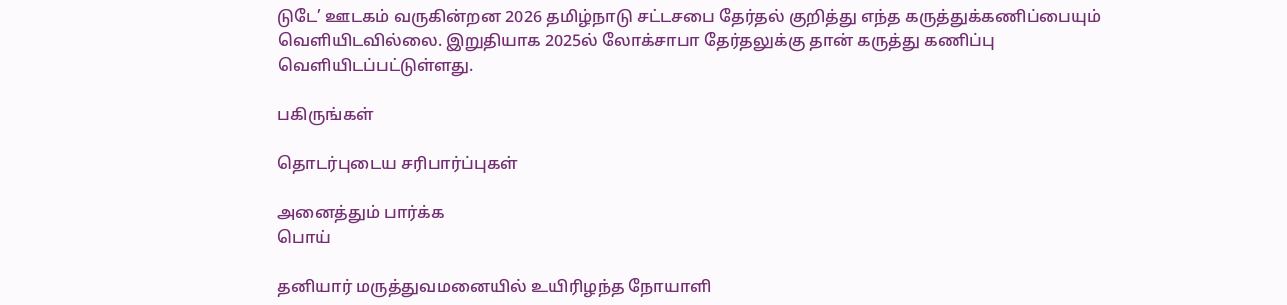டுடே’ ஊடகம் வருகின்றன 2026 தமிழ்நாடு சட்டசபை தேர்தல் குறித்து எந்த கருத்துக்கணிப்பையும் வெளியிடவில்லை. இறுதியாக 2025ல் லோக்சாபா தேர்தலுக்கு தான் கருத்து கணிப்பு வெளியிடப்பட்டுள்ளது.

பகிருங்கள்

தொடர்புடைய சரிபார்ப்புகள்

அனைத்தும் பார்க்க
பொய்

தனியார் மருத்துவமனையில் உயிரிழந்த நோயாளி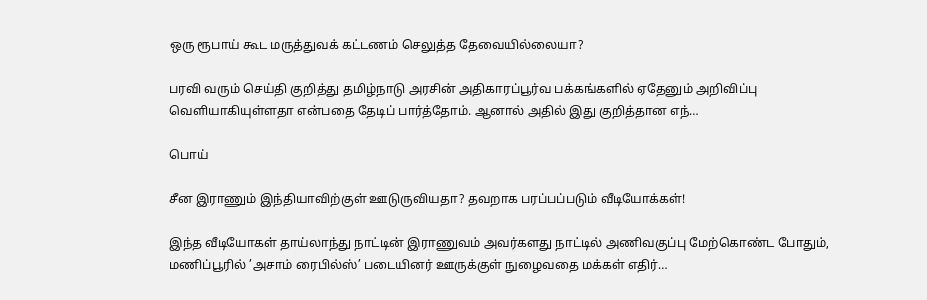ஒரு ரூபாய் கூட மருத்துவக் கட்டணம் செலுத்த தேவையில்லையா?

பரவி வரும் செய்தி குறித்து தமிழ்நாடு அரசின் அதிகாரப்பூர்வ பக்கங்களில் ஏதேனும் அறிவிப்பு வெளியாகியுள்ளதா என்பதை தேடிப் பார்த்தோம். ஆனால் அதில் இது குறித்தான எந்…

பொய்

சீன இராணும் இந்தியாவிற்குள் ஊடுருவியதா? தவறாக பரப்பப்படும் வீடியோக்கள்!

இந்த வீடியோகள் தாய்லாந்து நாட்டின் இராணுவம் அவர்களது நாட்டில் அணிவகுப்பு மேற்கொண்ட போதும், மணிப்பூரில் ’அசாம் ரைபில்ஸ்’ படையினர் ஊருக்குள் நுழைவதை மக்கள் எதிர்…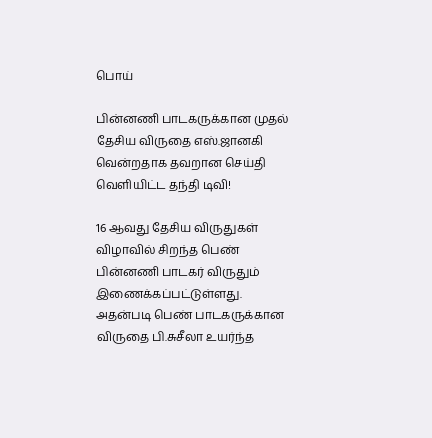பொய்

பின்னணி பாடகருக்கான முதல் தேசிய விருதை எஸ்.ஜானகி வென்றதாக தவறான செய்தி வெளியிட்ட தந்தி டிவி!

16 ஆவது தேசிய விருதுகள் விழாவில் சிறந்த பெண் பின்னணி பாடகர் விருதும் இணைக்கப்பட்டுள்ளது. அதன்படி பெண் பாடகருக்கான விருதை பி.சுசீலா உயர்ந்த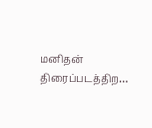மனிதன் திரைப்படத்திற…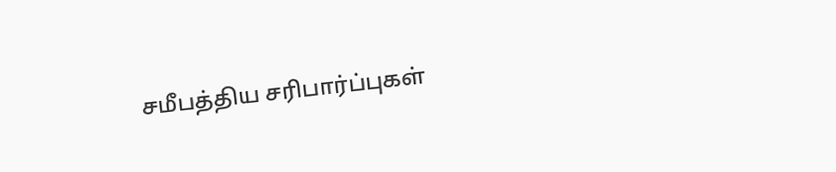சமீபத்திய சரிபார்ப்புகள்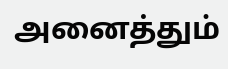அனைத்தும்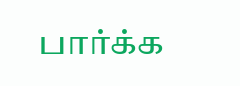பார்க்க